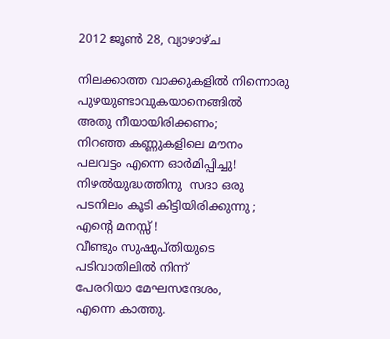2012 ജൂൺ 28, വ്യാഴാഴ്‌ച

നിലക്കാത്ത വാക്കുകളില്‍ നിന്നൊരു
പുഴയുണ്ടാവുകയാനെങ്ങില്‍
അതു നീയായിരിക്കണം;
നിറഞ്ഞ കണ്ണുകളിലെ മൗനം
പലവട്ടം എന്നെ ഓര്‍മിപ്പിച്ചു!
നിഴല്‍യുദ്ധത്തിനു  സദാ ഒരു
പടനിലം കൂടി കിട്ടിയിരിക്കുന്നു ;
എന്റെ മനസ്സ് !
വീണ്ടും സുഷുപ്തിയുടെ
പടിവാതിലില്‍ നിന്ന്
പേരറിയാ മേഘസന്ദേശം,
എന്നെ കാത്തു.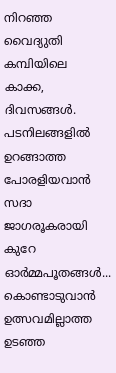നിറഞ്ഞ വൈദ്യുതി കമ്പിയിലെ
കാക്ക, ദിവസങ്ങള്‍.
പടനിലങ്ങളില്‍ ഉറങ്ങാത്ത
പോരളിയവാന്‍ സദാ ജാഗരൂകരായി
കുറേ ഓര്‍മ്മപൂതങ്ങള്‍...
കൊണ്ടാടുവാന്‍ ഉത്സവമില്ലാത്ത
ഉടഞ്ഞ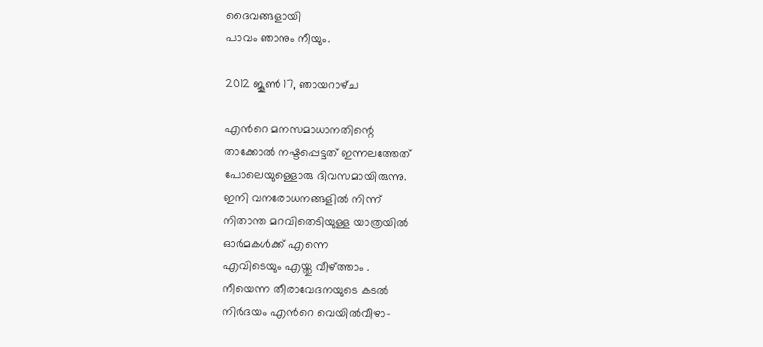ദൈവങ്ങളായി
പാവം ഞാനും നീയും.

2012 ജൂൺ 17, ഞായറാഴ്‌ച

എന്‍റെ മനസമാധാനതിന്റെ
താക്കോല്‍ നഷ്ടപ്പെട്ടത് ഇന്നലത്തേത്
പോലെയുള്ളൊരു ദിവസമായിരുന്നു.
ഇനി വനരോധനങ്ങളില്‍ നിന്ന്
നിതാന്ത മറവിതെടിയുള്ള യാത്രയില്‍
ഓര്‍മകള്‍ക്ക് എന്നെ
എവിടെയും എയ്തു വീഴ്ത്താം .
നീയെന്ന തീരാവേദനയുടെ കടല്‍
നിര്‍ദയം എന്‍റെ വെയില്‍വീഴാ-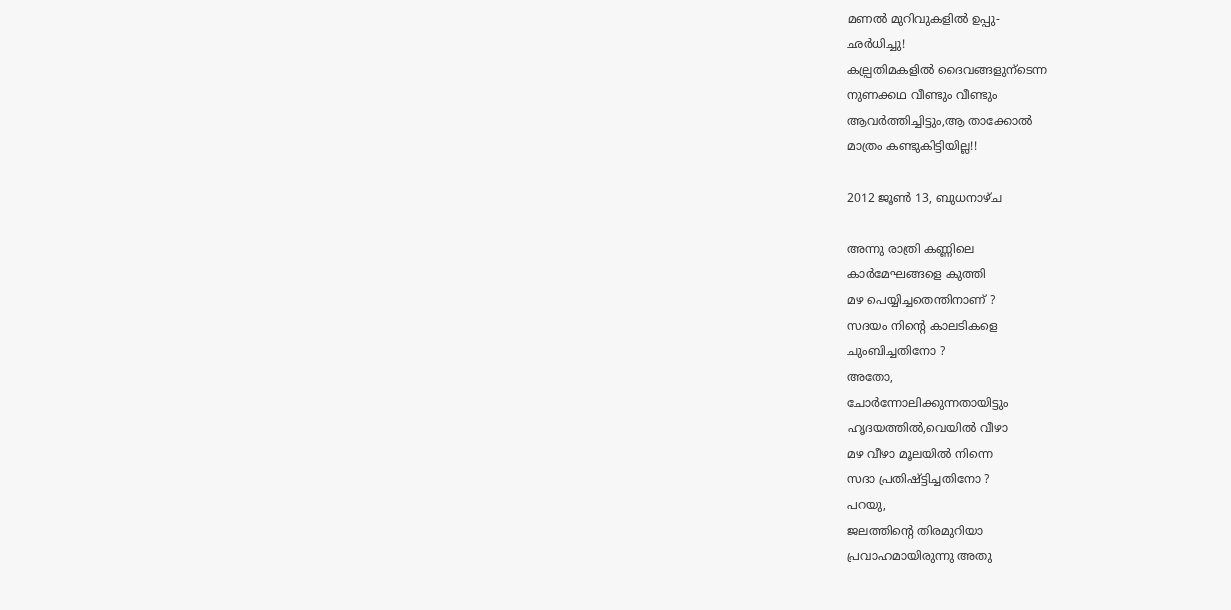മണല്‍ മുറിവുകളില്‍ ഉപ്പു-
ഛര്‍ധിച്ചു!
കല്പ്രതിമകളില്‍ ദൈവങ്ങളുന്ടെന്ന
നുണക്കഥ വീണ്ടും വീണ്ടും
ആവര്‍ത്തിച്ചിട്ടും,ആ താക്കോല്‍
മാത്രം കണ്ടുകിട്ടിയില്ല!!

2012 ജൂൺ 13, ബുധനാഴ്‌ച

അന്നു രാത്രി കണ്ണിലെ
കാര്‍മേഘങ്ങളെ കുത്തി
മഴ പെയ്യിച്ചതെന്തിനാണ് ?
സദയം നിന്‍റെ കാലടികളെ
ചുംബിച്ചതിനോ ?
അതോ,
ചോര്‍ന്നോലിക്കുന്നതായിട്ടും
ഹൃദയത്തില്‍,വെയില്‍ വീഴാ
മഴ വീഴാ മൂലയില്‍ നിന്നെ
സദാ പ്രതിഷ്ട്ടിച്ചതിനോ ?
പറയു,
ജലത്തിന്റെ തിരമുറിയാ
പ്രവാഹമായിരുന്നു അതു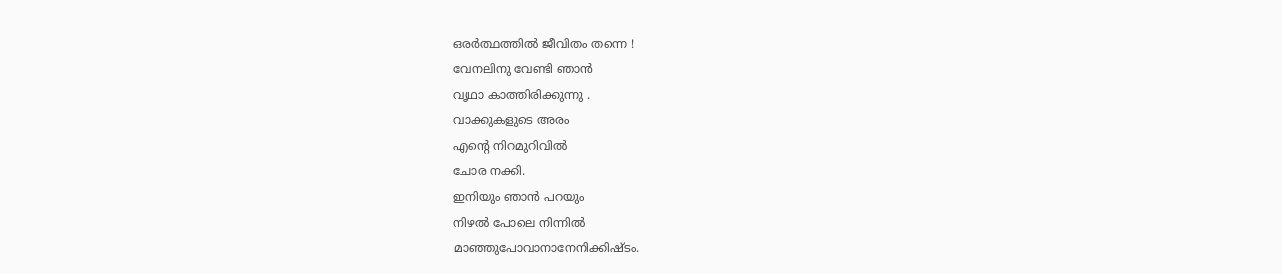ഒരര്‍ത്ഥത്തില്‍ ജീവിതം തന്നെ !
വേനലിനു വേണ്ടി ഞാന്‍
വൃഥാ കാത്തിരിക്കുന്നു .
വാക്കുകളുടെ അരം
എന്റെ നിറമുറിവില്‍
ചോര നക്കി.
ഇനിയും ഞാന്‍ പറയും
നിഴല്‍ പോലെ നിന്നില്‍
മാഞ്ഞുപോവാനാനേനിക്കിഷ്ടം.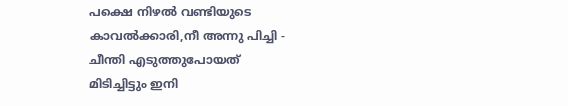പക്ഷെ നിഴല്‍ വണ്ടിയുടെ
കാവല്‍ക്കാരി,നീ അന്നു പിച്ചി -
ചീന്തി എടുത്തുപോയത്
മിടിച്ചിട്ടും ഇനി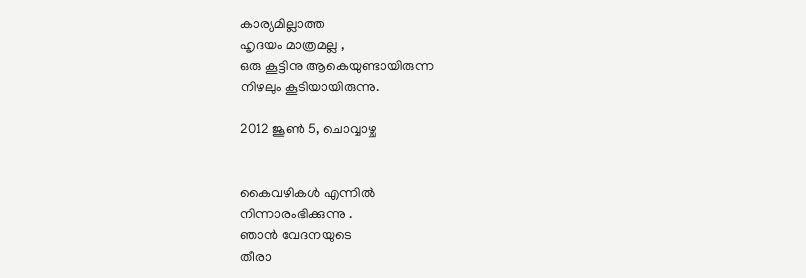കാര്യമില്ലാത്ത
ഹൃദയം മാത്രമല്ല ,
ഒരു കൂട്ടിനു ആകെയുണ്ടായിരുന്ന
നിഴലും കൂടിയായിരുന്നു.

2012 ജൂൺ 5, ചൊവ്വാഴ്ച


കൈവഴികള്‍ എന്നില്‍
നിന്നാരംഭിക്കുന്നു .
ഞാന്‍ വേദനയുടെ
തീരാ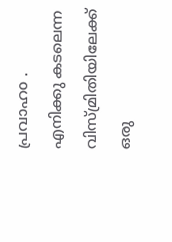പ്രവാഹo .
എനിക്കു കടലെന്ന
വിസ്മ്രിതിയിലേക്ക്
ഒരു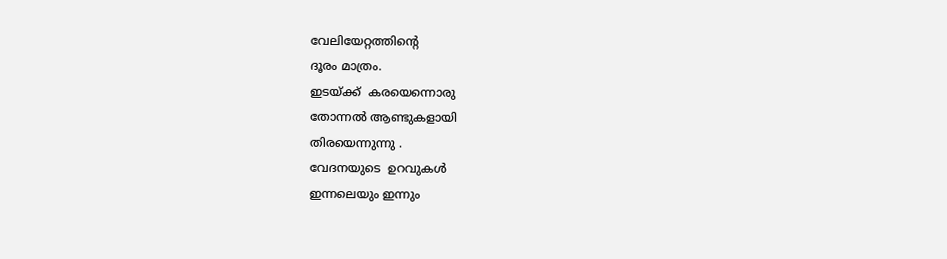വേലിയേറ്റത്തിന്റെ
ദൂരം മാത്രം.
ഇടയ്ക്ക്  കരയെന്നൊരു
തോന്നല്‍ ആണ്ടുകളായി
തിരയെന്നുന്നു .
വേദനയുടെ  ഉറവുകള്‍
ഇന്നലെയും ഇന്നും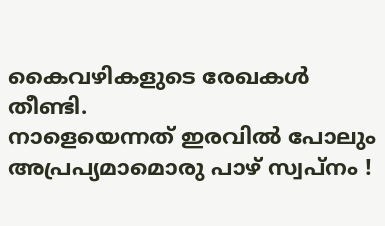കൈവഴികളുടെ രേഖകള്‍
തീണ്ടി.
നാളെയെന്നത് ഇരവില്‍ പോലും
അപ്രപ്യമാമൊരു പാഴ് സ്വപ്നം !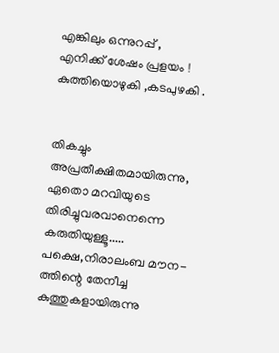എങ്കിലും ഒന്നുറപ്പ് ,
എനിക്ക് ശേഷം പ്രളയം !
കുത്തിയൊഴുകി ,കടപുഴകി .


തികച്ചും അപ്രതീക്ഷിതമായിരുന്നു,
ഏതൊ മറവിയുടെ
തിരിച്ചുവരവാനെന്നെ
കരുതിയുള്ളൂ.....
പക്ഷെ,നിരാലംബ മൗന-
ത്തിന്റെ തേനീച്ച
കുത്തുകളായിരുന്നു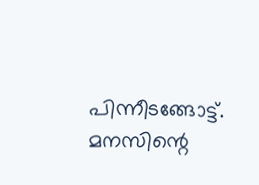പിന്നീടങ്ങോട്ട്‌.
മനസിന്റെ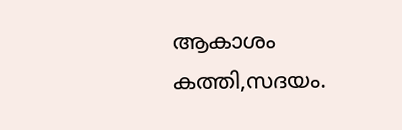ആകാശം
കത്തി,സദയം.